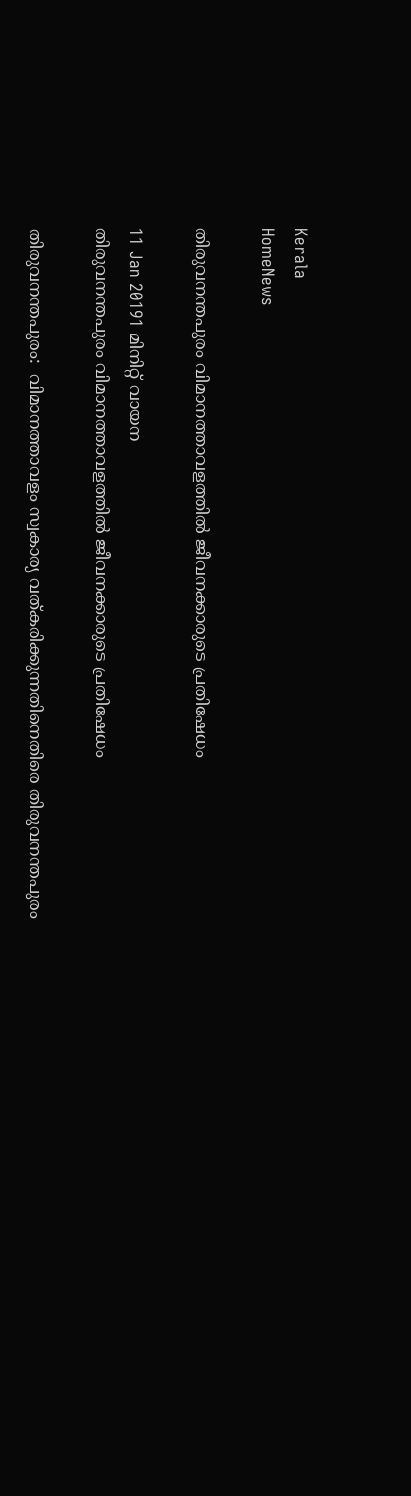Kerala
HomeNews

തിരുവനന്തപുരം വിമാനത്താവളത്തില്‍ ജീവനക്കാരുടെ പ്രതിഷേധം

11 Jan 20191 മിനിറ്റ് വായന
തിരുവനന്തപുരം വിമാനത്താവളത്തില്‍ ജീവനക്കാരുടെ പ്രതിഷേധം

തിരുവനന്തപുരം:  വിമാനത്താവളം സ്വകാര്യ വത്കരിക്കുന്നതിനെതിരെ തിരുവനന്തപുരം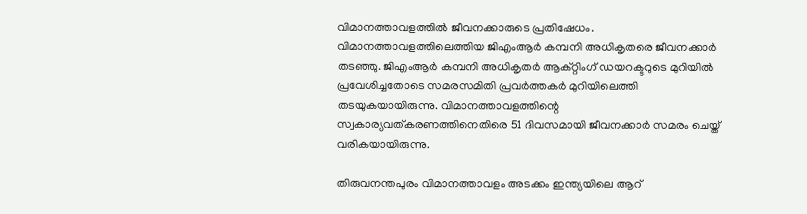വിമാനത്താവളത്തില്‍ ജീവനക്കാരുടെ പ്രതിഷേധം.
വിമാനത്താവളത്തിലെത്തിയ ജിഎംആര്‍ കമ്പനി അധികൃതരെ ജീവനക്കാര്‍ തടഞ്ഞു. ജിഎംആര്‍ കമ്പനി അധികൃതര്‍ ആക്റ്റിംഗ് ഡയറക്ടറുടെ മുറിയില്‍ പ്രവേശിച്ചതോടെ സമരസമിതി പ്രവര്‍ത്തകര്‍ മുറിയിലെത്തി തടയുകയായിരുന്നു. വിമാനത്താവളത്തിന്റെ സ്വകാര്യവത്കരണത്തിനെതിരെ 51 ദിവസമായി ജീവനക്കാര്‍ സമരം ചെയ്ത് വരികയായിരുന്നു.

തിരുവനന്തപുരം വിമാനത്താവളം അടക്കം ഇന്ത്യയിലെ ആറ്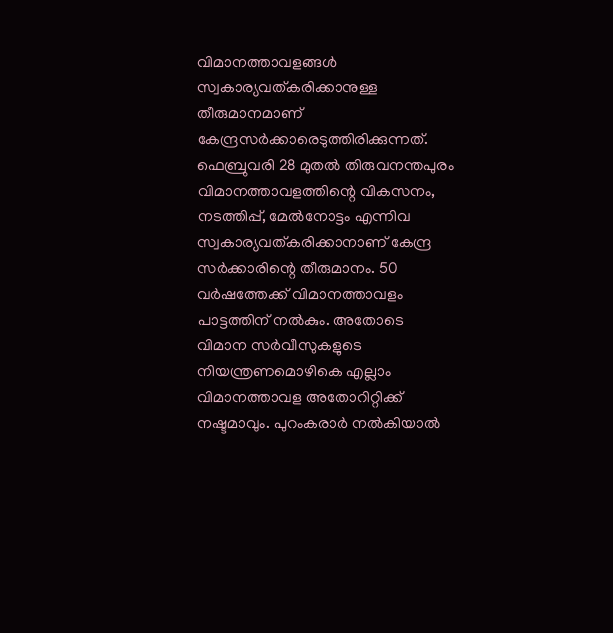വിമാനത്താവളങ്ങള്‍ സ്വകാര്യവത്കരിക്കാനുള്ള തീരുമാനമാണ് കേന്ദ്രസര്‍ക്കാരെടുത്തിരിക്കുന്നത്. ഫെബ്രുവരി 28 മുതല്‍ തിരുവനന്തപുരം വിമാനത്താവളത്തിന്റെ വികസനം, നടത്തിപ്പ്, മേല്‍നോട്ടം എന്നിവ സ്വകാര്യവത്കരിക്കാനാണ് കേന്ദ്ര സര്‍ക്കാരിന്റെ തീരുമാനം. 50 വര്‍ഷത്തേക്ക് വിമാനത്താവളം പാട്ടത്തിന് നല്‍കും. അതോടെ വിമാന സര്‍വീസുകളുടെ നിയന്ത്രണമൊഴികെ എല്ലാം വിമാനത്താവള അതോറിറ്റിക്ക് നഷ്ടമാവും. പുറംകരാര്‍ നല്‍കിയാല്‍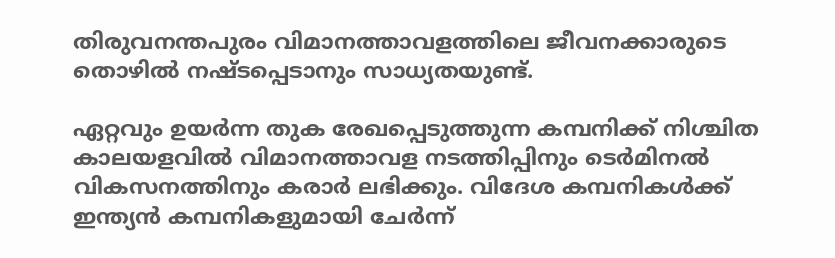തിരുവനന്തപുരം വിമാനത്താവളത്തിലെ ജീവനക്കാരുടെ തൊഴില്‍ നഷ്ടപ്പെടാനും സാധ്യതയുണ്ട്.

ഏറ്റവും ഉയര്‍ന്ന തുക രേഖപ്പെടുത്തുന്ന കമ്പനിക്ക് നിശ്ചിത കാലയളവില്‍ വിമാനത്താവള നടത്തിപ്പിനും ടെര്‍മിനല്‍ വികസനത്തിനും കരാര്‍ ലഭിക്കും. വിദേശ കമ്പനികള്‍ക്ക് ഇന്ത്യന്‍ കമ്പനികളുമായി ചേര്‍ന്ന്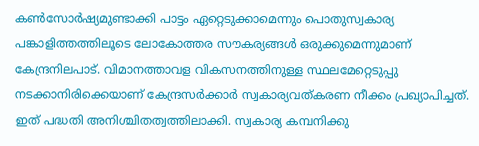കണ്‍സോര്‍ഷ്യമുണ്ടാക്കി പാട്ടം ഏറ്റെടുക്കാമെന്നും പൊതുസ്വകാര്യ പങ്കാളിത്തത്തിലൂടെ ലോകോത്തര സൗകര്യങ്ങള്‍ ഒരുക്കുമെന്നുമാണ് കേന്ദ്രനിലപാട്. വിമാനത്താവള വികസനത്തിനുള്ള സ്ഥലമേറ്റെടുപ്പു നടക്കാനിരിക്കെയാണ് കേന്ദ്രസര്‍ക്കാര്‍ സ്വകാര്യവത്കരണ നീക്കം പ്രഖ്യാപിച്ചത്. ഇത് പദ്ധതി അനിശ്ചിതത്വത്തിലാക്കി. സ്വകാര്യ കമ്പനിക്കു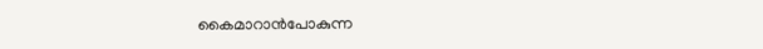കൈമാറാന്‍പോകുന്ന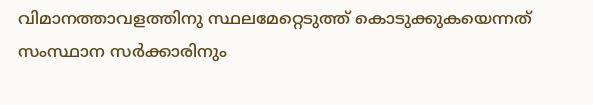വിമാനത്താവളത്തിനു സ്ഥലമേറ്റെടുത്ത് കൊടുക്കുകയെന്നത് സംസ്ഥാന സര്‍ക്കാരിനും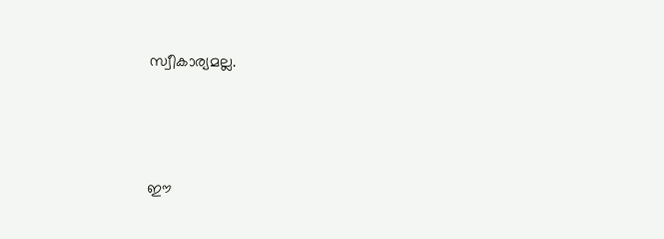സ്വീകാര്യമല്ല.




ഈ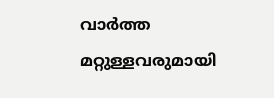വാർത്ത മറ്റുള്ളവരുമായി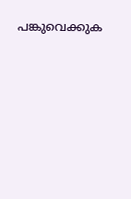പങ്കുവെക്കുക